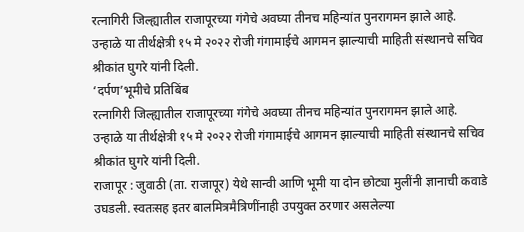रत्नागिरी जिल्ह्यातील राजापूरच्या गंगेचे अवघ्या तीनच महिन्यांत पुनरागमन झाले आहे. उन्हाळे या तीर्थक्षेत्री १५ मे २०२२ रोजी गंगामाईचे आगमन झाल्याची माहिती संस्थानचे सचिव श्रीकांत घुगरे यांनी दिली.
‘दर्पण’भूमीचे प्रतिबिंब
रत्नागिरी जिल्ह्यातील राजापूरच्या गंगेचे अवघ्या तीनच महिन्यांत पुनरागमन झाले आहे. उन्हाळे या तीर्थक्षेत्री १५ मे २०२२ रोजी गंगामाईचे आगमन झाल्याची माहिती संस्थानचे सचिव श्रीकांत घुगरे यांनी दिली.
राजापूर : जुवाठी (ता. राजापूर) येथे सान्वी आणि भूमी या दोन छोट्या मुलींनी ज्ञानाची कवाडे उघडली. स्वतःसह इतर बालमित्रमैत्रिणींनाही उपयुक्त ठरणार असलेल्या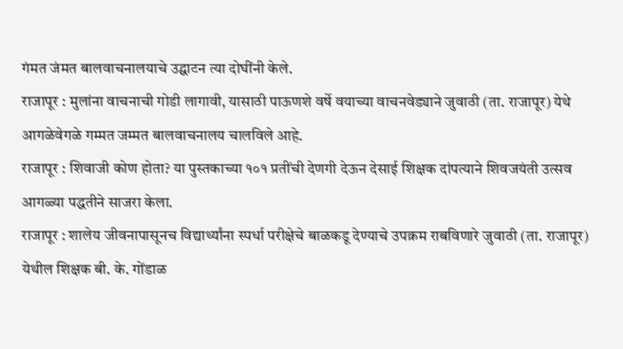गंमत जंमत बालवाचनालयाचे उद्घाटन त्या दोघींनी केले.
राजापूर : मुलांना वाचनाची गोडी लागावी, यासाठी पाऊणशे वर्षे वयाच्या वाचनवेड्याने जुवाठी (ता. राजापूर) येथे आगळेवेगळे गम्मत जम्मत बालवाचनालय चालविले आहे.
राजापूर : शिवाजी कोण होता? या पुस्तकाच्या १०१ प्रतींची देणगी देऊन देसाई शिक्षक दांपत्याने शिवजयंती उत्सव आगळ्या पद्धतीने साजरा केला.
राजापूर : शालेय जीवनापासूनच विद्यार्थ्यांना स्पर्धा परीक्षेचे बाळकडू देण्याचे उपक्रम राबविणारे जुवाठी (ता. राजापूर) येथील शिक्षक बी. के. गोंडाळ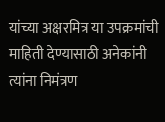यांच्या अक्षरमित्र या उपक्रमांची माहिती देण्यासाठी अनेकांनी त्यांना निमंत्रण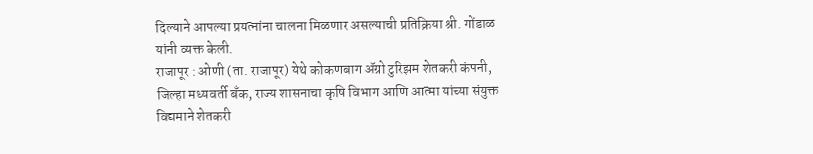दिल्याने आपल्या प्रयत्नांना चालना मिळणार असल्याची प्रतिक्रिया श्री. गोंडाळ यांनी व्यक्त केली.
राजापूर : ओणी (ता. राजापूर) येथे कोकणबाग ॲग्रो टुरिझम शेतकरी कंपनी, जिल्हा मध्यवर्ती बँक, राज्य शासनाचा कृषि विभाग आणि आत्मा यांच्या संयुक्त विद्यमाने शेतकरी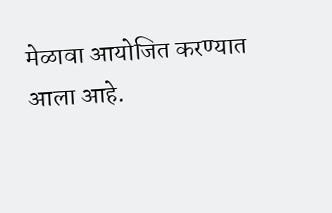मेळावा आयोजित करण्यात आला आहे.